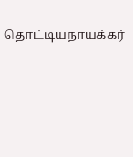தொட்டியநாயக்கர்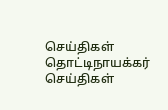செய்திகள்
தொட்டிநாயக்கர்
செய்திகள்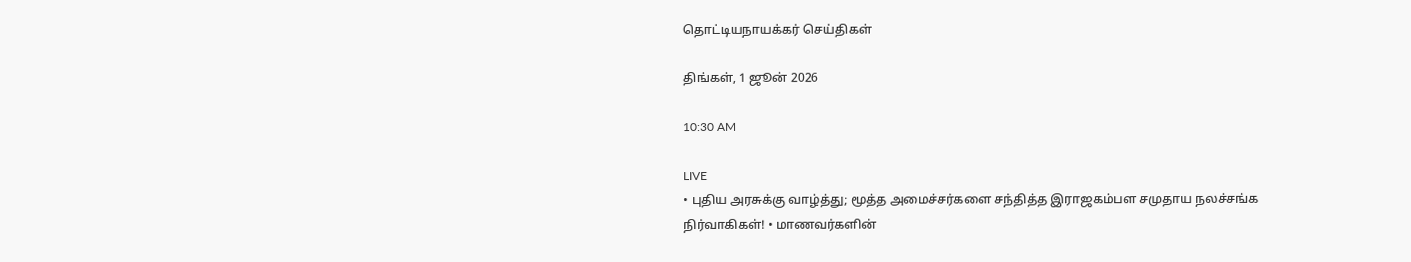தொட்டியநாயக்கர் செய்திகள்

திங்கள், 1 ஜூன் 2026

10:30 AM

LIVE
• புதிய அரசுக்கு வாழ்த்து; மூத்த அமைச்சர்களை சந்தித்த இராஜகம்பள சமுதாய நலச்சங்க நிர்வாகிகள்! • மாணவர்களின்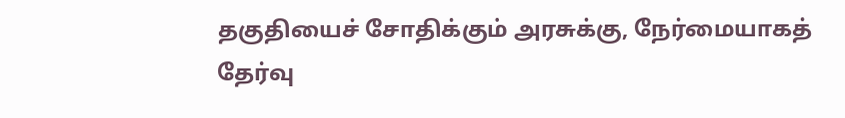தகுதியைச் சோதிக்கும் அரசுக்கு, நேர்மையாகத் தேர்வு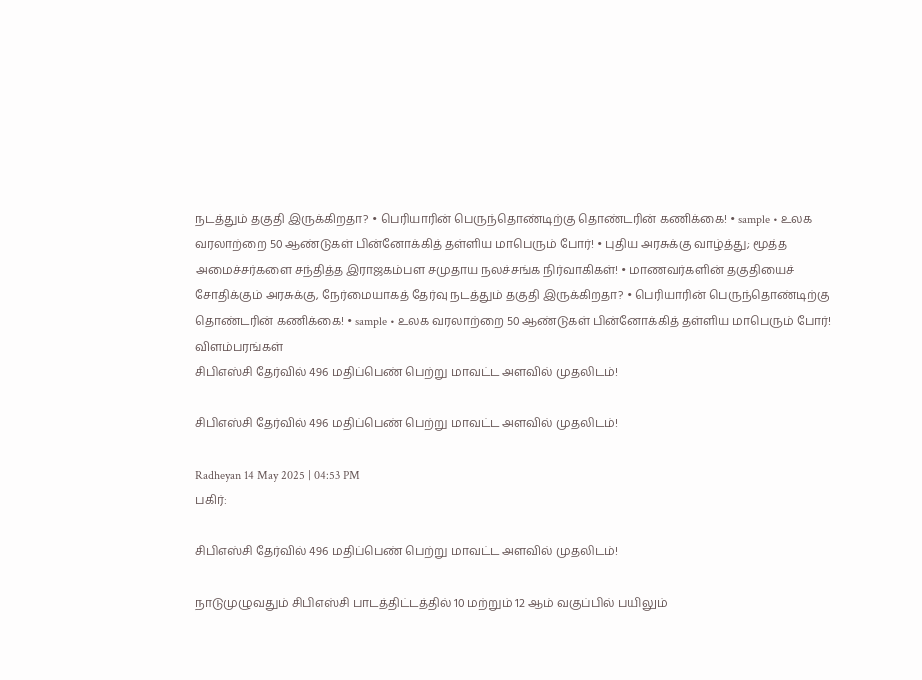நடத்தும் தகுதி இருக்கிறதா? • பெரியாரின் பெருந்தொண்டிற்கு தொண்டரின் கணிக்கை! • sample • உலக வரலாற்றை 50 ஆண்டுகள் பின்னோக்கித் தள்ளிய மாபெரும் போர்! • புதிய அரசுக்கு வாழ்த்து; மூத்த அமைச்சர்களை சந்தித்த இராஜகம்பள சமுதாய நலச்சங்க நிர்வாகிகள்! • மாணவர்களின் தகுதியைச் சோதிக்கும் அரசுக்கு, நேர்மையாகத் தேர்வு நடத்தும் தகுதி இருக்கிறதா? • பெரியாரின் பெருந்தொண்டிற்கு தொண்டரின் கணிக்கை! • sample • உலக வரலாற்றை 50 ஆண்டுகள் பின்னோக்கித் தள்ளிய மாபெரும் போர்!
விளம்பரங்கள்
சிபிஎஸ்சி தேர்வில் 496 மதிப்பெண் பெற்று மாவட்ட அளவில் முதலிடம்!

சிபிஎஸ்சி தேர்வில் 496 மதிப்பெண் பெற்று மாவட்ட அளவில் முதலிடம்!

Radheyan 14 May 2025 | 04:53 PM
பகிர்:

சிபிஎஸ்சி தேர்வில் 496 மதிப்பெண் பெற்று மாவட்ட அளவில் முதலிடம்!

நாடுமுழுவதும் சிபிஎஸ்சி பாடத்திட்டத்தில் 10 மற்றும் 12 ஆம் வகுப்பில் பயிலும்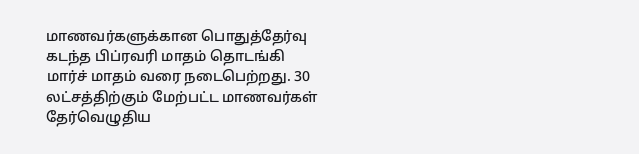மாணவர்களுக்கான பொதுத்தேர்வு கடந்த பிப்ரவரி மாதம் தொடங்கி மார்ச் மாதம் வரை நடைபெற்றது. 30 லட்சத்திற்கும் மேற்பட்ட மாணவர்கள் தேர்வெழுதிய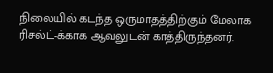நிலையில் கடந்த ஒருமாதத்திற்கும் மேலாக ரிசல்ட்-க்காக ஆவலுடன் காத்திருந்தனர்.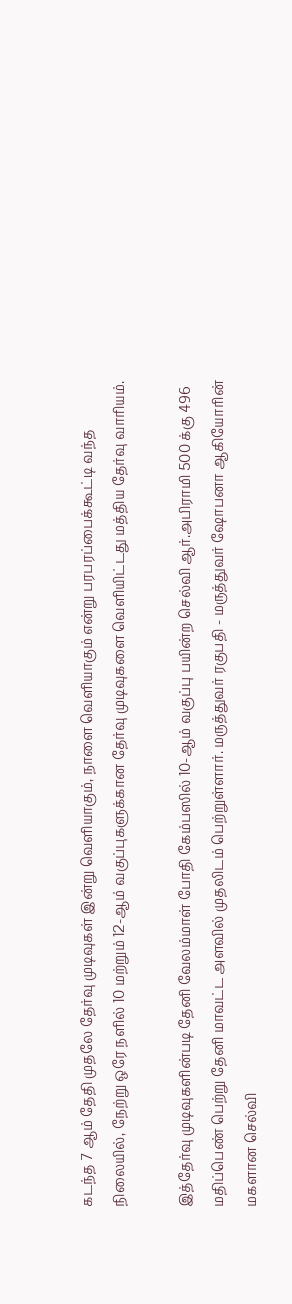கடந்த 7 ஆம் தேதி முதலே தேர்வு முடிவுகள் இன்று வெளியாகும், நாளை வெளியாகும் என்று பரபரப்பைக்கூட்டி வந்த நிலையில், நேற்று ஒரே நளில் 10 மற்றும் 12-ஆம் வகுப்புகளுக்கான தேர்வு முடிவுகளை வெளியிட்டது மத்திய தேர்வு வாரியம்.

இத்தேர்வு முடிவுகளின்படி தேனி வேலம்மாள் போதி கேம்பஸில் 10-ஆம் வகுப்பு பயின்ற செல்வி ஆர்.அபிராமி 500 க்கு 496 மதிப்பெண் பெற்று தேனி மாவட்ட அளவில் முதலிடம் பெற்றுள்ளார். மருத்துவர் ரகுபதி - மருத்துவர் ஷோபனா ஆகியோரின் மகளான செல்வி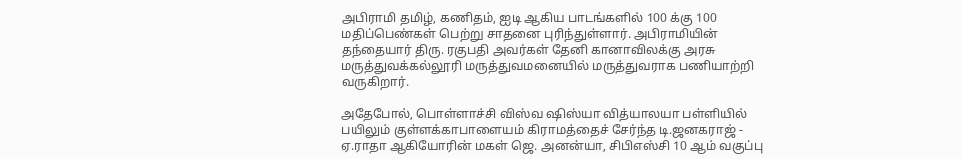அபிராமி தமிழ், கணிதம், ஐடி ஆகிய பாடங்களில் 100 க்கு 100 மதிப்பெண்கள் பெற்று சாதனை புரிந்துள்ளார். அபிராமியின் தந்தையார் திரு. ரகுபதி அவர்கள் தேனி கானாவிலக்கு அரசு மருத்துவக்கல்லூரி மருத்துவமனையில் மருத்துவராக பணியாற்றி வருகிறார்.

அதேபோல், பொள்ளாச்சி விஸ்வ ஷிஸ்யா வித்யாலயா பள்ளியில் பயிலும் குள்ளக்காபாளையம் கிராமத்தைச் சேர்ந்த டி.ஜனகராஜ் - ஏ.ராதா ஆகியோரின் மகள் ஜெ. அனன்யா, சிபிஎஸ்சி 10 ஆம் வகுப்பு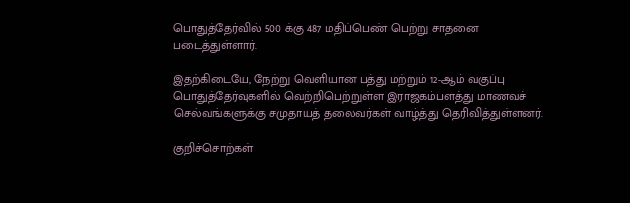பொதுத்தேர்வில் 500 க்கு 487 மதிப்பெண் பெற்று சாதனை படைத்துள்ளார்.

இதற்கிடையே, நேற்று வெளியான பத்து மற்றும் 12-ஆம் வகுப்பு பொதுத்தேர்வுகளில் வெற்றிபெற்றுள்ள இராஜகம்பளத்து மாணவச் செல்வங்களுக்கு சமுதாயத் தலைவர்கள் வாழ்த்து தெரிவித்துள்ளனர்.

குறிச்சொற்கள்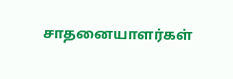சாதனையாளர்கள்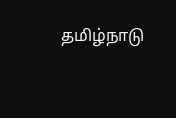தமிழ்நாடு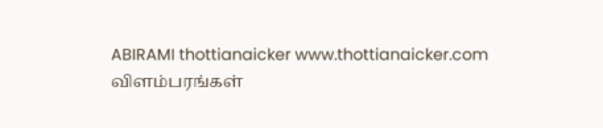ABIRAMI thottianaicker www.thottianaicker.com
விளம்பரங்கள்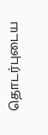தொடர்புடைய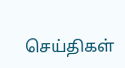செய்திகள்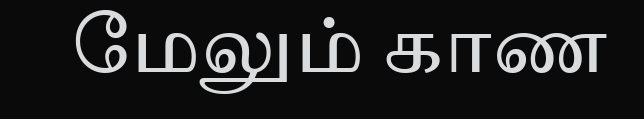மேலும் காண